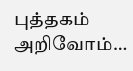புத்தகம் அறிவோம்…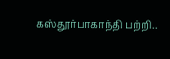கஸ்தூர்பாகாந்தி பற்றி..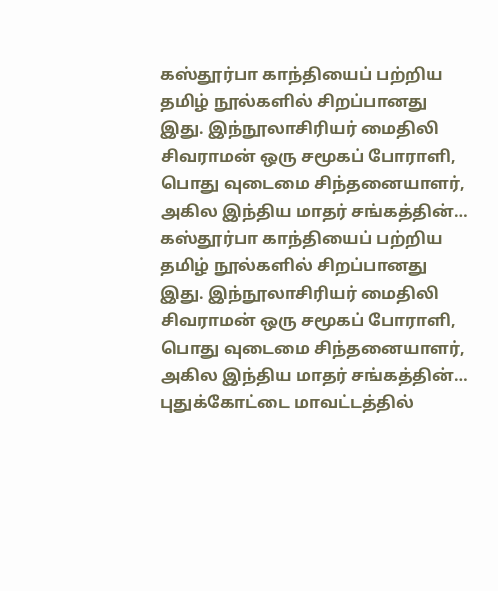கஸ்தூர்பா காந்தியைப் பற்றிய தமிழ் நூல்களில் சிறப்பானது இது. இந்நூலாசிரியர் மைதிலி சிவராமன் ஒரு சமூகப் போராளி, பொது வுடைமை சிந்தனையாளர், அகில இந்திய மாதர் சங்கத்தின்…
கஸ்தூர்பா காந்தியைப் பற்றிய தமிழ் நூல்களில் சிறப்பானது இது. இந்நூலாசிரியர் மைதிலி சிவராமன் ஒரு சமூகப் போராளி, பொது வுடைமை சிந்தனையாளர், அகில இந்திய மாதர் சங்கத்தின்…
புதுக்கோட்டை மாவட்டத்தில்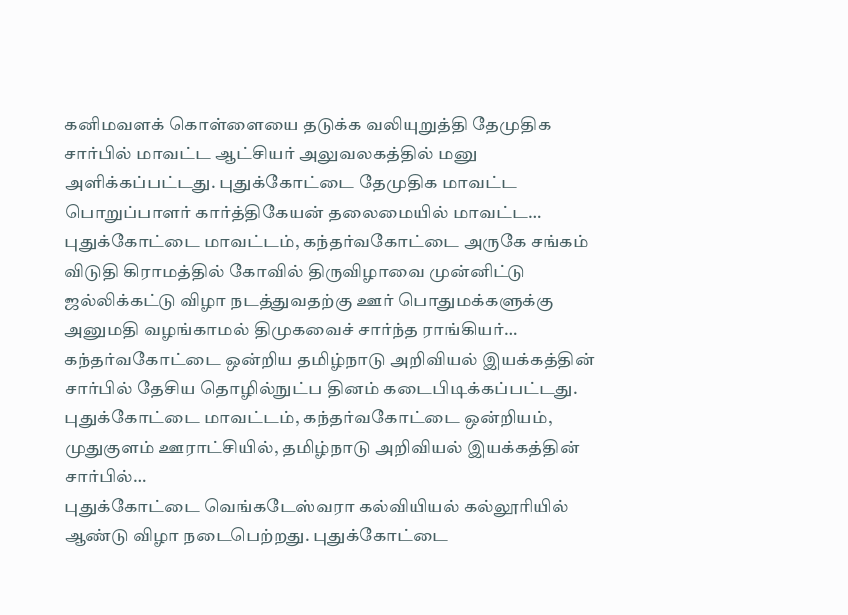கனிமவளக் கொள்ளையை தடுக்க வலியுறுத்தி தேமுதிக சார்பில் மாவட்ட ஆட்சியர் அலுவலகத்தில் மனு அளிக்கப்பட்டது. புதுக்கோட்டை தேமுதிக மாவட்ட பொறுப்பாளர் கார்த்திகேயன் தலைமையில் மாவட்ட…
புதுக்கோட்டை மாவட்டம், கந்தர்வகோட்டை அருகே சங்கம் விடுதி கிராமத்தில் கோவில் திருவிழாவை முன்னிட்டு ஜல்லிக்கட்டு விழா நடத்துவதற்கு ஊர் பொதுமக்களுக்கு அனுமதி வழங்காமல் திமுகவைச் சார்ந்த ராங்கியர்…
கந்தர்வகோட்டை ஒன்றிய தமிழ்நாடு அறிவியல் இயக்கத்தின் சார்பில் தேசிய தொழில்நுட்ப தினம் கடைபிடிக்கப்பட்டது. புதுக்கோட்டை மாவட்டம், கந்தர்வகோட்டை ஒன்றியம், முதுகுளம் ஊராட்சியில், தமிழ்நாடு அறிவியல் இயக்கத்தின் சார்பில்…
புதுக்கோட்டை வெங்கடேஸ்வரா கல்வியியல் கல்லூரியில் ஆண்டு விழா நடைபெற்றது. புதுக்கோட்டை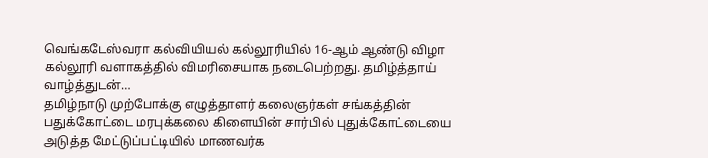வெங்கடேஸ்வரா கல்வியியல் கல்லூரியில் 16-ஆம் ஆண்டு விழா கல்லூரி வளாகத்தில் விமரிசையாக நடைபெற்றது. தமிழ்த்தாய் வாழ்த்துடன்…
தமிழ்நாடு முற்போக்கு எழுத்தாளர் கலைஞர்கள் சங்கத்தின் பதுக்கோட்டை மரபுக்கலை கிளையின் சார்பில் புதுக்கோட்டையை அடுத்த மேட்டுப்பட்டியில் மாணவர்க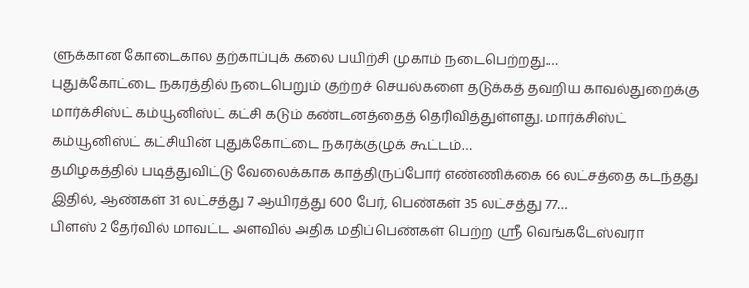ளுக்கான கோடைகால தற்காப்புக் கலை பயிற்சி முகாம் நடைபெற்றது.…
புதுக்கோட்டை நகரத்தில் நடைபெறும் குற்றச் செயல்களை தடுக்கத் தவறிய காவல்துறைக்கு மார்க்சிஸ்ட் கம்யூனிஸ்ட் கட்சி கடும் கண்டனத்தைத் தெரிவித்துள்ளது. மார்க்சிஸ்ட் கம்யூனிஸ்ட் கட்சியின் புதுக்கோட்டை நகரக்குழுக் கூட்டம்…
தமிழகத்தில் படித்துவிட்டு வேலைக்காக காத்திருப்போர் எண்ணிக்கை 66 லட்சத்தை கடந்தது இதில், ஆண்கள் 31 லட்சத்து 7 ஆயிரத்து 600 பேர், பெண்கள் 35 லட்சத்து 77…
பிளஸ் 2 தேர்வில் மாவட்ட அளவில் அதிக மதிப்பெண்கள் பெற்ற ஸ்ரீ வெங்கடேஸ்வரா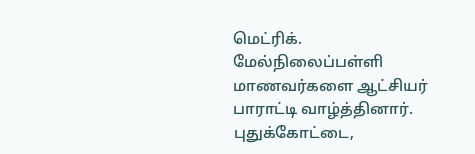மெட்ரிக். மேல்நிலைப்பள்ளி மாணவர்களை ஆட்சியர் பாராட்டி வாழ்த்தினார். புதுக்கோட்டை,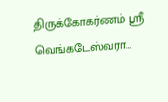திருக்கோகர்ணம் ஸ்ரீ வெங்கடேஸ்வரா…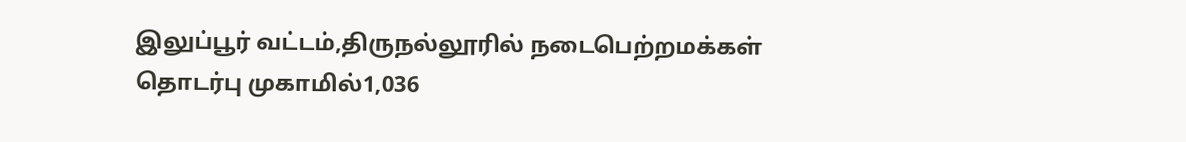இலுப்பூர் வட்டம்,திருநல்லூரில் நடைபெற்றமக்கள் தொடர்பு முகாமில்1,036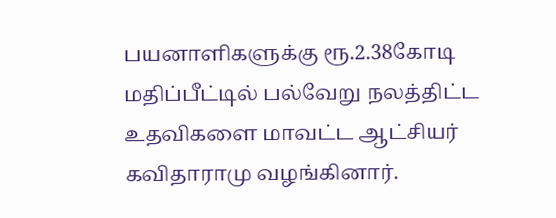பயனாளிகளுக்கு ரூ.2.38கோடி மதிப்பீட்டில் பல்வேறு நலத்திட்ட உதவிகளை மாவட்ட ஆட்சியர் கவிதாராமு வழங்கினார்.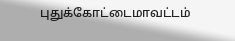புதுக்கோட்டைமாவட்டம்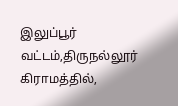இலுப்பூர் வட்டம்,திருநல்லூர் கிராமத்தில்,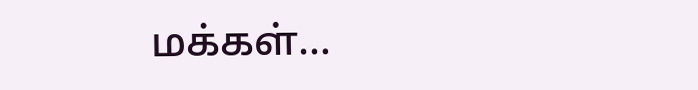மக்கள்…